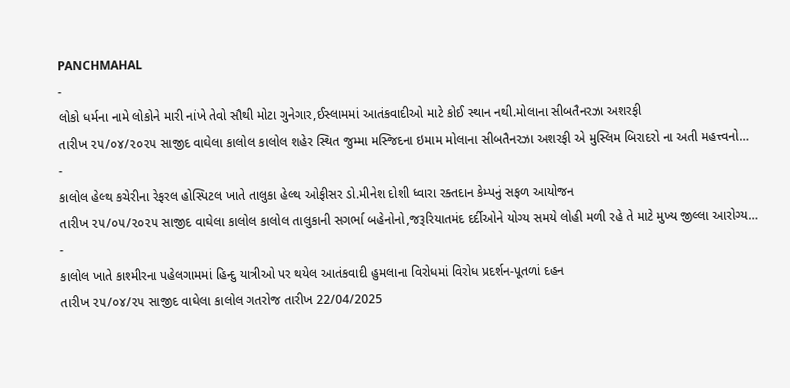PANCHMAHAL
-
લોકો ધર્મના નામે લોકોને મારી નાંખે તેવો સૌથી મોટા ગુનેગાર,ઈસ્લામમાં આતંકવાદીઓ માટે કોઈ સ્થાન નથી.મોલાના સીબતૈનરઝા અશરફી
તારીખ ૨૫/૦૪/૨૦૨૫ સાજીદ વાઘેલા કાલોલ કાલોલ શહેર સ્થિત જુમ્મા મસ્જિદના ઇમામ મોલાના સીબતૈનરઝા અશરફી એ મુસ્લિમ બિરાદરો ના અતી મહત્ત્વનો…
-
કાલોલ હેલ્થ કચેરીના રેફરલ હોસ્પિટલ ખાતે તાલુકા હેલ્થ ઓફીસર ડો.મીનેશ દોશી ધ્વારા રક્તદાન કેમ્પનું સફળ આયોજન
તારીખ ૨૫/૦૫/૨૦૨૫ સાજીદ વાઘેલા કાલોલ કાલોલ તાલુકાની સગર્ભા બહેનોનો,જરૂરિયાતમંદ દર્દીઓને યોગ્ય સમયે લોહી મળી રહે તે માટે મુખ્ય જીલ્લા આરોગ્ય…
-
કાલોલ ખાતે કાશ્મીરના પહેલગામમાં હિન્દુ યાત્રીઓ પર થયેલ આતંકવાદી હુમલાના વિરોધમાં વિરોધ પ્રદર્શન-પૂતળાં દહન
તારીખ ૨૫/૦૪/૨૫ સાજીદ વાઘેલા કાલોલ ગતરોજ તારીખ 22/04/2025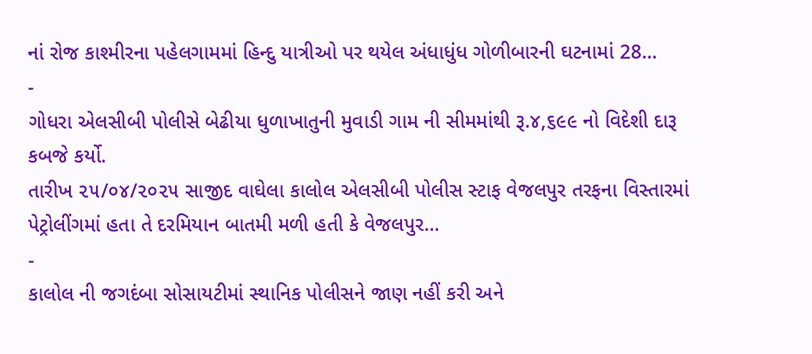નાં રોજ કાશ્મીરના પહેલગામમાં હિન્દુ યાત્રીઓ પર થયેલ અંધાધુંધ ગોળીબારની ઘટનામાં 28…
-
ગોધરા એલસીબી પોલીસે બેઢીયા ધુળાખાતુની મુવાડી ગામ ની સીમમાંથી રૂ.૪,૬૯૯ નો વિદેશી દારૂ કબજે કર્યો.
તારીખ ૨૫/૦૪/૨૦૨૫ સાજીદ વાઘેલા કાલોલ એલસીબી પોલીસ સ્ટાફ વેજલપુર તરફના વિસ્તારમાં પેટ્રોલીંગમાં હતા તે દરમિયાન બાતમી મળી હતી કે વેજલપુર…
-
કાલોલ ની જગદંબા સોસાયટીમાં સ્થાનિક પોલીસને જાણ નહીં કરી અને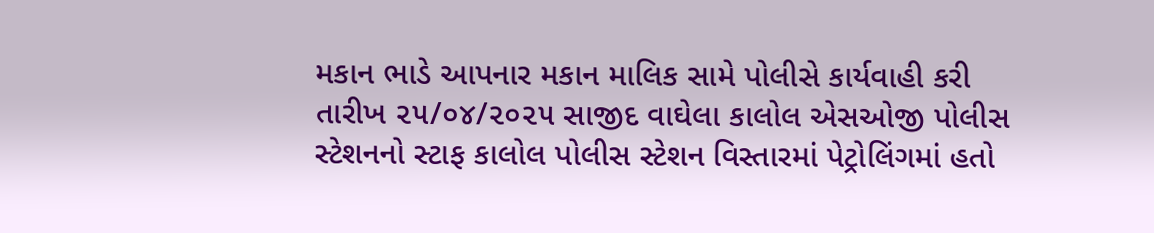મકાન ભાડે આપનાર મકાન માલિક સામે પોલીસે કાર્યવાહી કરી
તારીખ ૨૫/૦૪/૨૦૨૫ સાજીદ વાઘેલા કાલોલ એસઓજી પોલીસ સ્ટેશનનો સ્ટાફ કાલોલ પોલીસ સ્ટેશન વિસ્તારમાં પેટ્રોલિંગમાં હતો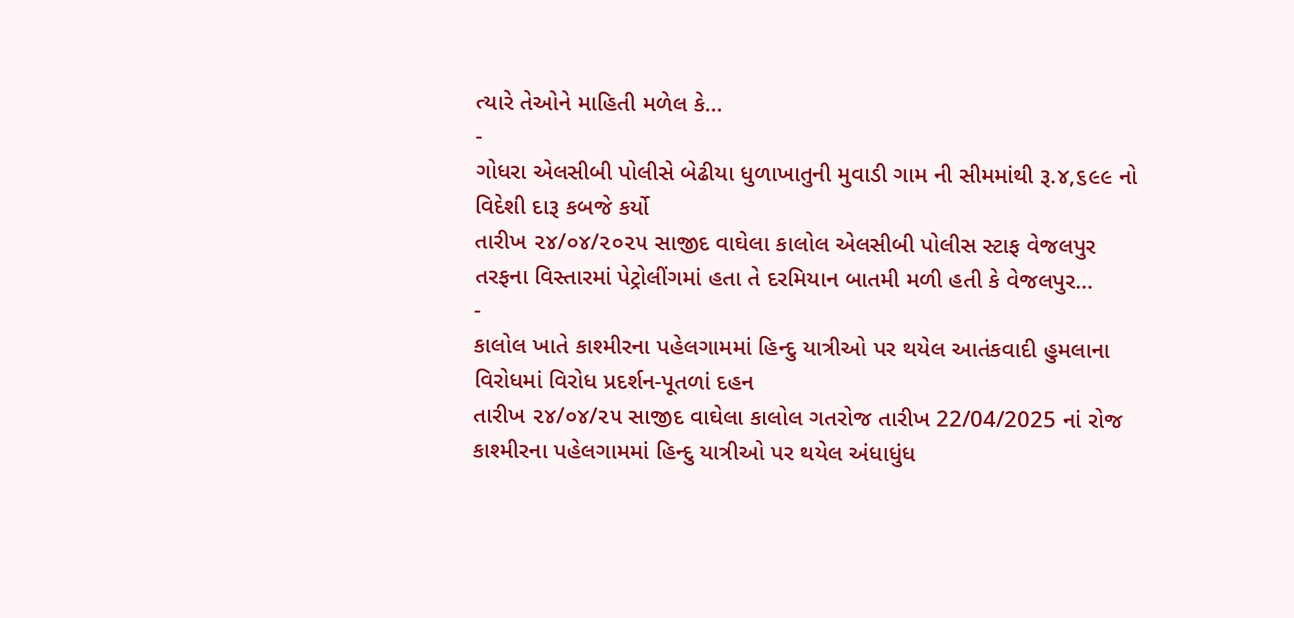ત્યારે તેઓને માહિતી મળેલ કે…
-
ગોધરા એલસીબી પોલીસે બેઢીયા ધુળાખાતુની મુવાડી ગામ ની સીમમાંથી રૂ.૪,૬૯૯ નો વિદેશી દારૂ કબજે કર્યો
તારીખ ૨૪/૦૪/૨૦૨૫ સાજીદ વાઘેલા કાલોલ એલસીબી પોલીસ સ્ટાફ વેજલપુર તરફના વિસ્તારમાં પેટ્રોલીંગમાં હતા તે દરમિયાન બાતમી મળી હતી કે વેજલપુર…
-
કાલોલ ખાતે કાશ્મીરના પહેલગામમાં હિન્દુ યાત્રીઓ પર થયેલ આતંકવાદી હુમલાના વિરોધમાં વિરોધ પ્રદર્શન-પૂતળાં દહન
તારીખ ૨૪/૦૪/૨૫ સાજીદ વાઘેલા કાલોલ ગતરોજ તારીખ 22/04/2025 નાં રોજ કાશ્મીરના પહેલગામમાં હિન્દુ યાત્રીઓ પર થયેલ અંધાધુંધ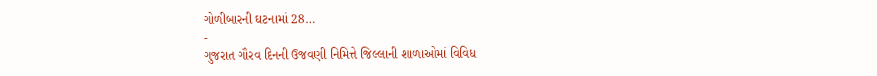ગોળીબારની ઘટનામાં 28…
-
ગુજરાત ગૌરવ દિનની ઉજવણી નિમિત્તે જિલ્લાની શાળાઓમાં વિવિધ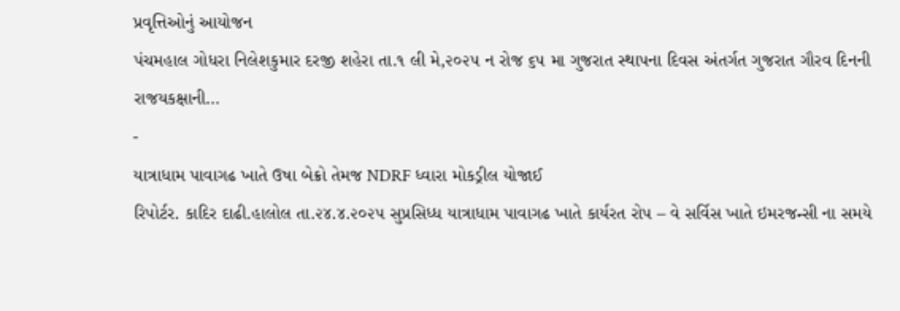પ્રવૃત્તિઓનું આયોજન
પંચમહાલ ગોધરા નિલેશકુમાર દરજી શહેરા તા.૧ લી મે,૨૦૨૫ ન રોજ ૬૫ મા ગુજરાત સ્થાપના દિવસ અંતર્ગત ગુજરાત ગૌરવ દિનની રાજયકક્ષાની…
-
યાત્રાધામ પાવાગઢ ખાતે ઉષા બેક્રો તેમજ NDRF ધ્વારા મોકડ્રીલ યોજાઈ
રિપોર્ટર. કાદિર દાઢી.હાલોલ તા.૨૪.૪.૨૦૨૫ સુપ્રસિધ્ધ યાત્રાધામ પાવાગઢ ખાતે કાર્યરત રોપ – વે સર્વિસ ખાતે ઇમરજન્સી ના સમયે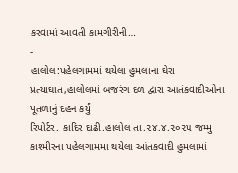કરવામાં આવતી કામગીરીની…
-
હાલોલ:પહેલગામમાં થયેલા હુમલાના ઘેરા પ્રત્યાઘાત,હાલોલમાં બજરંગ દળ દ્વારા આતંકવાદીઓના પૂતળાનું દહન કર્યું
રિપોર્ટર. કાદિર દાઢી.હાલોલ તા.૨૪.૪.૨૦૨૫ જમ્મુ કાશ્મીરના પહેલગામમા થયેલા આંતકવાદી હુમલામાં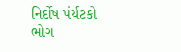નિર્દોષ પંર્યટકો ભોગ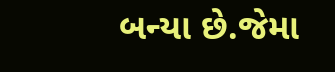બન્યા છે.જેમા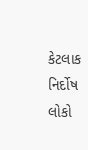કેટલાક નિર્દોષ લોકો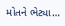મોતને ભેટ્યા…